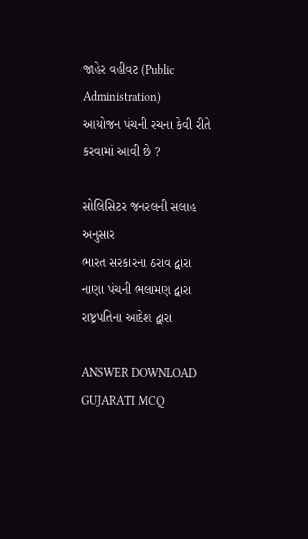જાહેર વહીવટ (Public Administration)
આયોજન પંચની રચના કેવી રીતે કરવામાં આવી છે ?

સોલિસિટર જનરલની સલાહ અનુસાર
ભારત સરકારના ઠરાવ દ્વારા
નાણા પંચની ભલામણ દ્વારા
રાષ્ટ્રપતિના આદેશ દ્વારા

ANSWER DOWNLOAD GUJARATI MCQ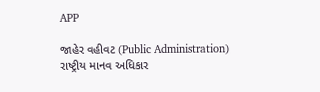APP

જાહેર વહીવટ (Public Administration)
રાષ્ટ્રીય માનવ અધિકાર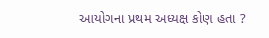આયોગના પ્રથમ અધ્યક્ષ કોણ હતા ?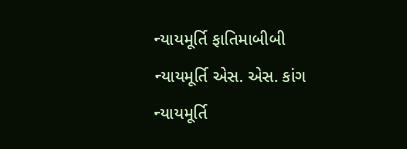ન્યાયમૂર્તિ ફાતિમાબીબી
ન્યાયમૂર્તિ એસ. એસ. કાંગ
ન્યાયમૂર્તિ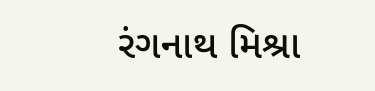રંગનાથ મિશ્રા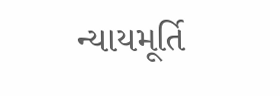ન્યાયમૂર્તિ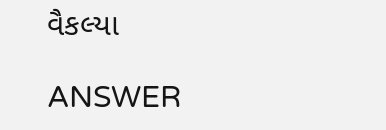વૈકલ્યા

ANSWER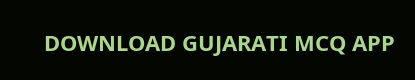DOWNLOAD GUJARATI MCQ APP